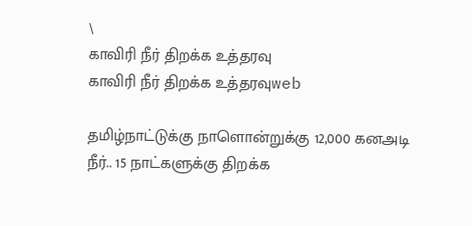\
காவிரி நீர் திறக்க உத்தரவு
காவிரி நீர் திறக்க உத்தரவுweb

தமிழ்நாட்டுக்கு நாளொன்றுக்கு 12,000 கனஅடி நீர்.. 15 நாட்களுக்கு திறக்க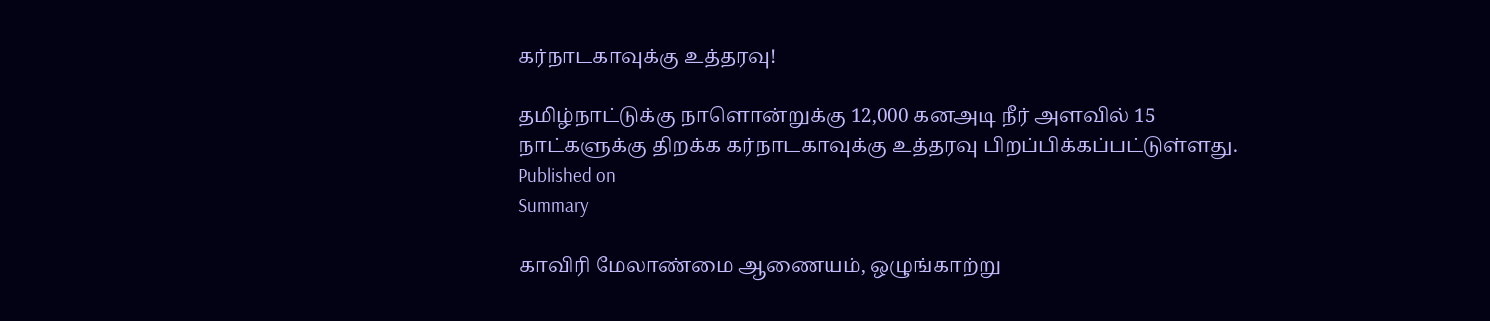கர்நாடகாவுக்கு உத்தரவு!

தமிழ்நாட்டுக்கு நாளொன்றுக்கு 12,000 கனஅடி நீர் அளவில் 15 நாட்களுக்கு திறக்க கர்நாடகாவுக்கு உத்தரவு பிறப்பிக்கப்பட்டுள்ளது.
Published on
Summary

காவிரி மேலாண்மை ஆணையம், ஒழுங்காற்று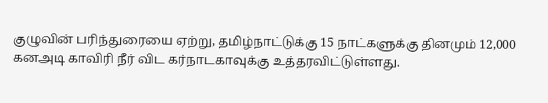குழுவின் பரிந்துரையை ஏற்று, தமிழ்நாட்டுக்கு 15 நாட்களுக்கு தினமும் 12,000 கனஅடி காவிரி நீர் விட கர்நாடகாவுக்கு உத்தரவிட்டுள்ளது.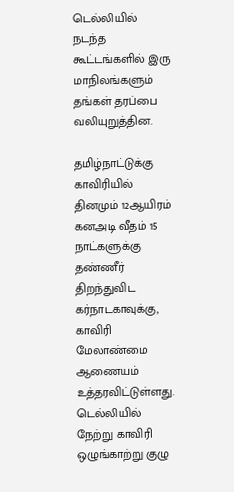டெல்லியில் நடந்த கூட்டங்களில் இரு மாநிலங்களும் தங்கள் தரப்பை வலியுறுத்தின.

தமிழ்நாட்டுக்கு காவிரியில் தினமும் 12ஆயிரம் கனஅடி வீதம் 15 நாட்களுக்கு தண்ணீர் திறந்துவிட கர்நாடகாவுக்கு, காவிரி மேலாண்மை ஆணையம் உத்தரவிட்டுள்ளது. டெல்லியில் நேற்று காவிரி ஒழுங்காற்று குழு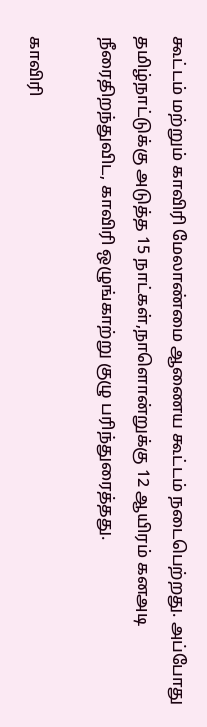கூட்டம் மற்றும் காவிரி மேலாண்மை ஆணைய கூட்டம் நடைபெற்றது. அப்போது தமிழ்நாட்டுக்கு அடுத்த 15 நாட்கள்,நாளொன்றுக்கு 12 ஆயிரம் கனஅடி நீரைதிறந்துவிட, காவிரி ஒழுங்காற்று குழு பரிந்துரைத்தது.

காவிரி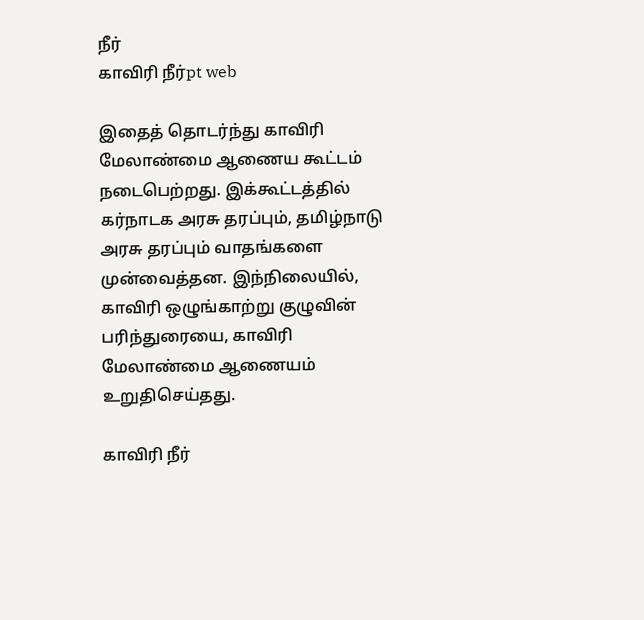நீர்
காவிரி நீர்pt web

இதைத் தொடர்ந்து காவிரி மேலாண்மை ஆணைய கூட்டம் நடைபெற்றது. இக்கூட்டத்தில் கர்நாடக அரசு தரப்பும், தமிழ்நாடு அரசு தரப்பும் வாதங்களை முன்வைத்தன. இந்நிலையில், காவிரி ஒழுங்காற்று குழுவின் பரிந்துரையை, காவிரி மேலாண்மை ஆணையம் உறுதிசெய்தது.

காவிரி நீர்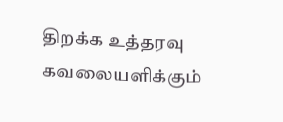திறக்க உத்தரவு
கவலையளிக்கும்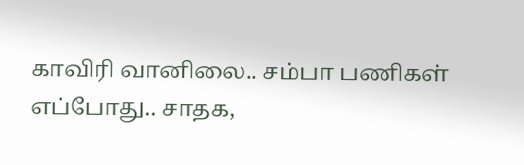காவிரி வானிலை.. சம்பா பணிகள் எப்போது.. சாதக,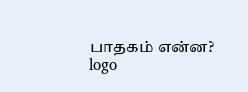பாதகம் என்ன?
logo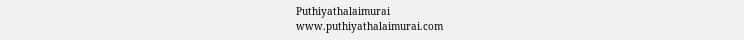Puthiyathalaimurai
www.puthiyathalaimurai.com